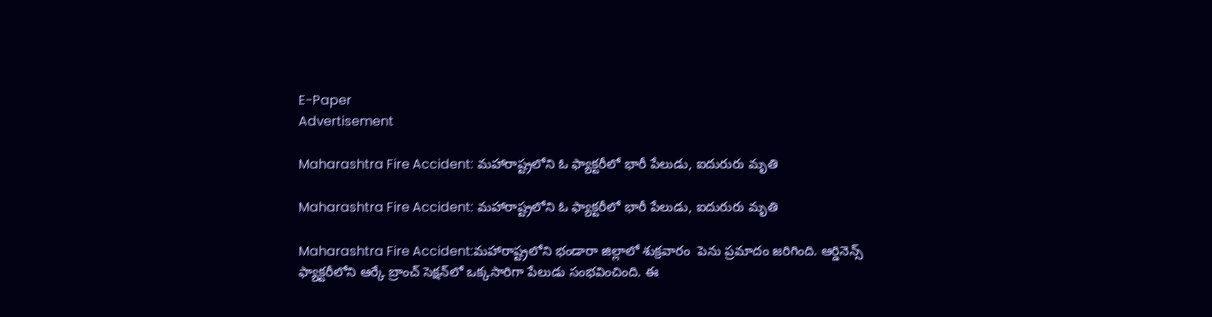E-Paper
Advertisement

Maharashtra Fire Accident: మహారాష్ట్రలోని ఓ ఫ్యాక్టరీలో భారీ పేలుడు, ఐదురురు మృతి

Maharashtra Fire Accident: మహారాష్ట్రలోని ఓ ఫ్యాక్టరీలో భారీ పేలుడు, ఐదురురు మృతి

Maharashtra Fire Accident:మహారాష్ట్రలోని భండారా జిల్లాలో శుక్రవారం  పెను ప్రమాదం జరిగింది. ఆర్డినెన్స్ ఫ్యాక్టరీలోని ఆర్కే బ్రాంచ్ సెక్షన్‌లో ఒక్కసారిగా పేలుడు సంభవించింది. ఈ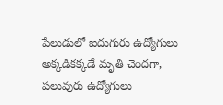పేలుడులో ఐదుగురు ఉద్యోగులు అక్కడికక్కడే మృతి చెందగా, పలువురు ఉద్యోగులు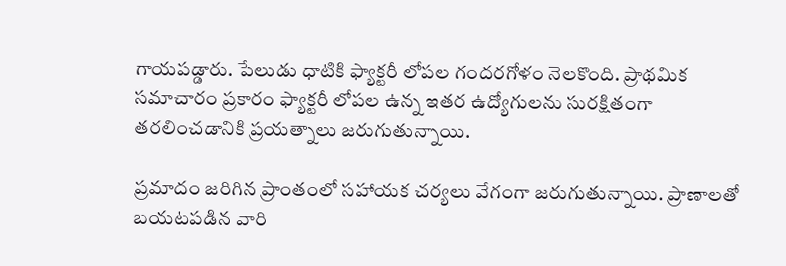గాయపడ్డారు. పేలుడు ధాటికి ఫ్యాక్టరీ లోపల గందరగోళం నెలకొంది. ప్రాథమిక సమాచారం ప్రకారం ఫ్యాక్టరీ లోపల ఉన్న ఇతర ఉద్యోగులను సురక్షితంగా తరలించడానికి ప్రయత్నాలు జరుగుతున్నాయి.

ప్రమాదం జరిగిన ప్రాంతంలో సహాయక చర్యలు వేగంగా జరుగుతున్నాయి. ప్రాణాలతో బయటపడిన వారి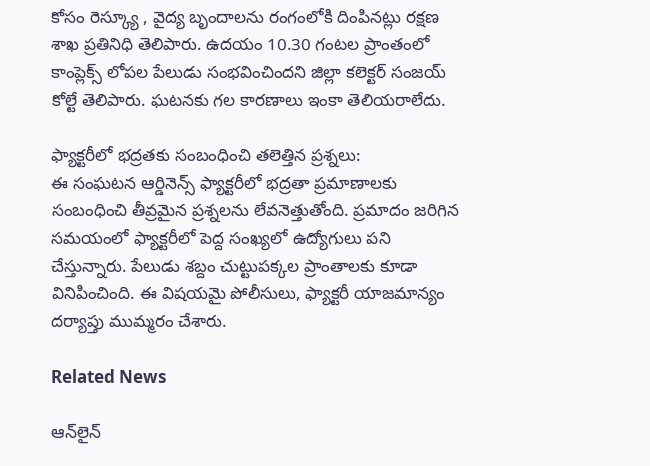కోసం రెస్క్యూ , వైద్య బృందాలను రంగంలోకి దింపినట్లు రక్షణ శాఖ ప్రతినిధి తెలిపారు. ఉదయం 10.30 గంటల ప్రాంతంలో కాంప్లెక్స్ లోపల పేలుడు సంభవించిందని జిల్లా కలెక్టర్ సంజయ్ కోల్టే తెలిపారు. ఘటనకు గల కారణాలు ఇంకా తెలియరాలేదు.

ఫ్యాక్టరీలో భద్రతకు సంబంధించి తలెత్తిన ప్రశ్నలు:
ఈ సంఘటన ఆర్డినెన్స్ ఫ్యాక్టరీలో భద్రతా ప్రమాణాలకు సంబంధించి తీవ్రమైన ప్రశ్నలను లేవనెత్తుతోంది. ప్రమాదం జరిగిన సమయంలో ఫ్యాక్టరీలో పెద్ద సంఖ్యలో ఉద్యోగులు పని చేస్తున్నారు. పేలుడు శబ్దం చుట్టుపక్కల ప్రాంతాలకు కూడా వినిపించింది. ఈ విషయమై పోలీసులు, ఫ్యాక్టరీ యాజమాన్యం దర్యాప్తు ముమ్మరం చేశారు.

Related News

ఆన్‌లైన్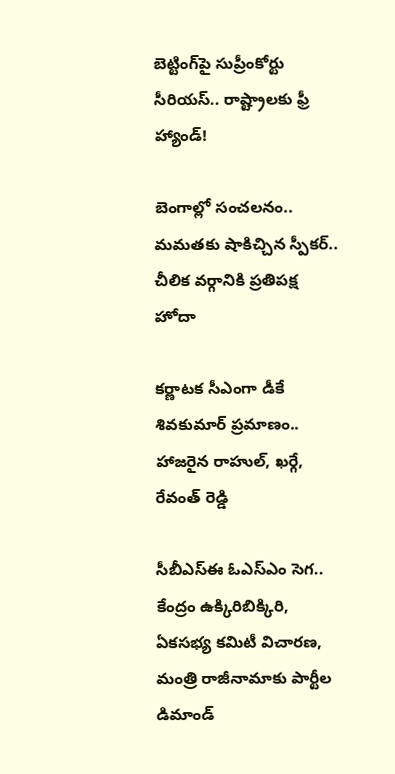బెట్టింగ్‌పై సుప్రీంకోర్టు సీరియస్.. రాష్ట్రాలకు ఫ్రీ హ్యాండ్!

బెంగాల్లో సంచలనం.. మమతకు షాకిచ్చిన స్పీకర్.. చీలిక వర్గానికి ప్రతిపక్ష హోదా

కర్ణాటక సీఎంగా డీకే శివకుమార్‌ ప్రమాణం.. హాజరైన రాహుల్, ఖర్గే, రేవంత్ రెడ్డి

సీబీఎస్ఈ ఓఎస్ఎం సెగ.. కేంద్రం ఉక్కిరిబిక్కిరి, ఏకసభ్య కమిటీ విచారణ, మంత్రి రాజీనామాకు పార్టీల డిమాండ్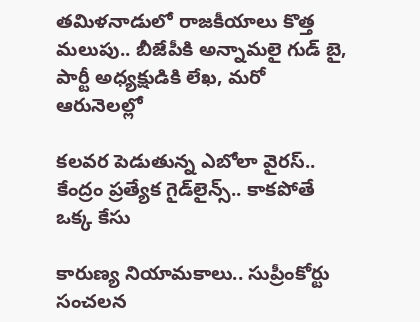తమిళనాడులో రాజకీయాలు కొత్త మలుపు.. బీజేపీకి అన్నామలై గుడ్ బై, పార్టీ అధ్యక్షుడికి లేఖ, మరో ఆరునెలల్లో

కలవర పెడుతున్న ఎబోలా వైరస్.. కేంద్రం ప్రత్యేక గైడ్‌లైన్స్.. కాకపోతే ఒక్క కేసు

కారుణ్య నియామకాలు.. సుప్రీంకోర్టు సంచలన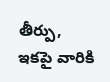తీర్పు, ఇకపై వారికి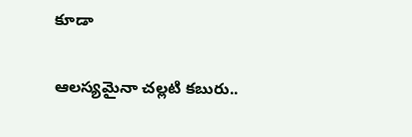కూడా

ఆలస్యమైనా చల్లటి కబురు..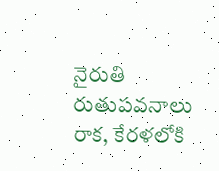నైరుతి రుతుపవనాలు రాక, కేరళలోకి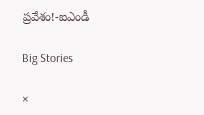ప్రవేశం!-ఐఎండీ

Big Stories

×